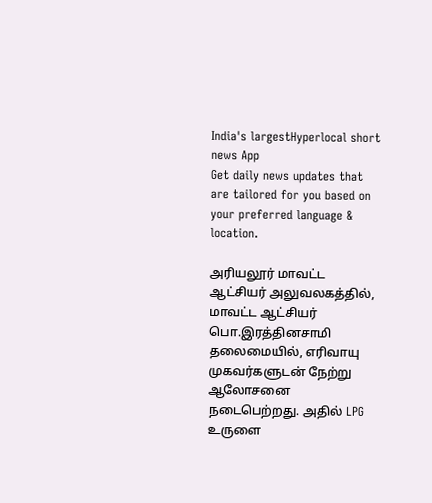India's largestHyperlocal short
news App
Get daily news updates that are tailored for you based on your preferred language & location.

அரியலூர் மாவட்ட ஆட்சியர் அலுவலகத்தில், மாவட்ட ஆட்சியர் பொ.இரத்தினசாமி தலைமையில், எரிவாயு முகவர்களுடன் நேற்று ஆலோசனை நடைபெற்றது. அதில் LPG உருளை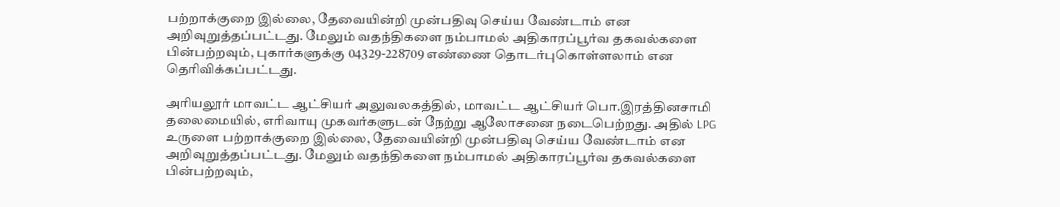பற்றாக்குறை இல்லை, தேவையின்றி முன்பதிவு செய்ய வேண்டாம் என அறிவுறுத்தப்பட்டது. மேலும் வதந்திகளை நம்பாமல் அதிகாரப்பூர்வ தகவல்களை பின்பற்றவும், புகார்களுக்கு 04329-228709 எண்ணை தொடர்புகொள்ளலாம் என தெரிவிக்கப்பட்டது.

அரியலூர் மாவட்ட ஆட்சியர் அலுவலகத்தில், மாவட்ட ஆட்சியர் பொ.இரத்தினசாமி தலைமையில், எரிவாயு முகவர்களுடன் நேற்று ஆலோசனை நடைபெற்றது. அதில் LPG உருளை பற்றாக்குறை இல்லை, தேவையின்றி முன்பதிவு செய்ய வேண்டாம் என அறிவுறுத்தப்பட்டது. மேலும் வதந்திகளை நம்பாமல் அதிகாரப்பூர்வ தகவல்களை பின்பற்றவும்,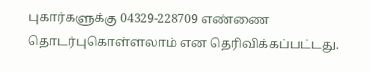புகார்களுக்கு 04329-228709 எண்ணை தொடர்புகொள்ளலாம் என தெரிவிக்கப்பட்டது.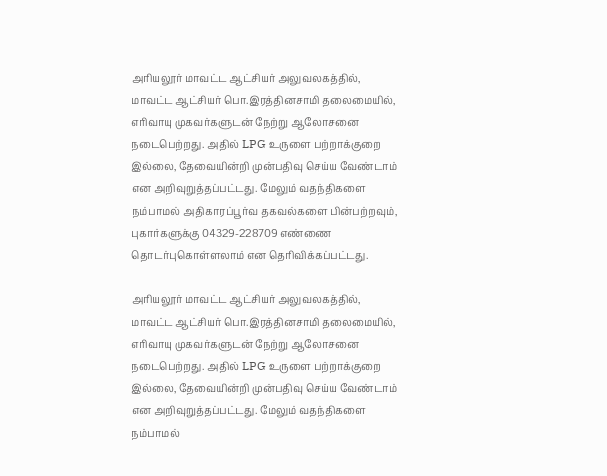அரியலூர் மாவட்ட ஆட்சியர் அலுவலகத்தில், மாவட்ட ஆட்சியர் பொ.இரத்தினசாமி தலைமையில், எரிவாயு முகவர்களுடன் நேற்று ஆலோசனை நடைபெற்றது. அதில் LPG உருளை பற்றாக்குறை இல்லை, தேவையின்றி முன்பதிவு செய்ய வேண்டாம் என அறிவுறுத்தப்பட்டது. மேலும் வதந்திகளை நம்பாமல் அதிகாரப்பூர்வ தகவல்களை பின்பற்றவும், புகார்களுக்கு 04329-228709 எண்ணை தொடர்புகொள்ளலாம் என தெரிவிக்கப்பட்டது.

அரியலூர் மாவட்ட ஆட்சியர் அலுவலகத்தில், மாவட்ட ஆட்சியர் பொ.இரத்தினசாமி தலைமையில், எரிவாயு முகவர்களுடன் நேற்று ஆலோசனை நடைபெற்றது. அதில் LPG உருளை பற்றாக்குறை இல்லை, தேவையின்றி முன்பதிவு செய்ய வேண்டாம் என அறிவுறுத்தப்பட்டது. மேலும் வதந்திகளை நம்பாமல்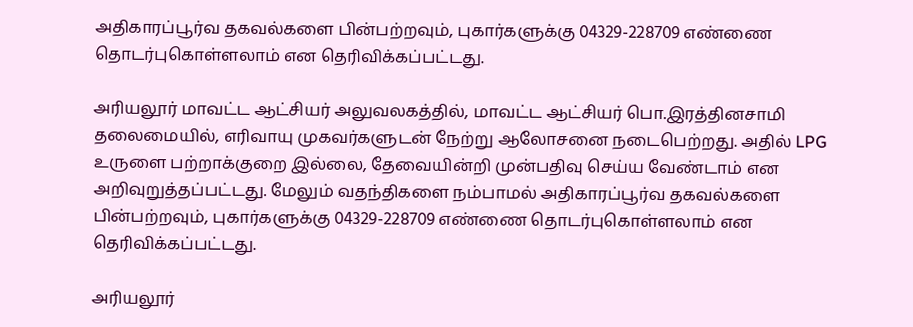அதிகாரப்பூர்வ தகவல்களை பின்பற்றவும், புகார்களுக்கு 04329-228709 எண்ணை தொடர்புகொள்ளலாம் என தெரிவிக்கப்பட்டது.

அரியலூர் மாவட்ட ஆட்சியர் அலுவலகத்தில், மாவட்ட ஆட்சியர் பொ.இரத்தினசாமி தலைமையில், எரிவாயு முகவர்களுடன் நேற்று ஆலோசனை நடைபெற்றது. அதில் LPG உருளை பற்றாக்குறை இல்லை, தேவையின்றி முன்பதிவு செய்ய வேண்டாம் என அறிவுறுத்தப்பட்டது. மேலும் வதந்திகளை நம்பாமல் அதிகாரப்பூர்வ தகவல்களை பின்பற்றவும், புகார்களுக்கு 04329-228709 எண்ணை தொடர்புகொள்ளலாம் என தெரிவிக்கப்பட்டது.

அரியலூர்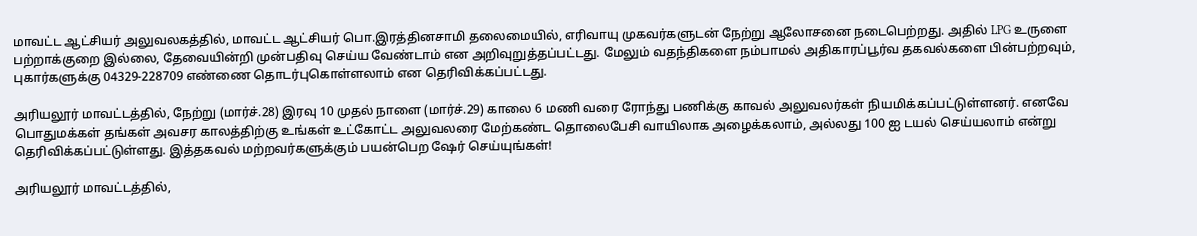மாவட்ட ஆட்சியர் அலுவலகத்தில், மாவட்ட ஆட்சியர் பொ.இரத்தினசாமி தலைமையில், எரிவாயு முகவர்களுடன் நேற்று ஆலோசனை நடைபெற்றது. அதில் LPG உருளை பற்றாக்குறை இல்லை, தேவையின்றி முன்பதிவு செய்ய வேண்டாம் என அறிவுறுத்தப்பட்டது. மேலும் வதந்திகளை நம்பாமல் அதிகாரப்பூர்வ தகவல்களை பின்பற்றவும், புகார்களுக்கு 04329-228709 எண்ணை தொடர்புகொள்ளலாம் என தெரிவிக்கப்பட்டது.

அரியலூர் மாவட்டத்தில், நேற்று (மார்ச்.28) இரவு 10 முதல் நாளை (மார்ச்.29) காலை 6 மணி வரை ரோந்து பணிக்கு காவல் அலுவலர்கள் நியமிக்கப்பட்டுள்ளனர். எனவே பொதுமக்கள் தங்கள் அவசர காலத்திற்கு உங்கள் உட்கோட்ட அலுவலரை மேற்கண்ட தொலைபேசி வாயிலாக அழைக்கலாம், அல்லது 100 ஐ டயல் செய்யலாம் என்று தெரிவிக்கப்பட்டுள்ளது. இத்தகவல் மற்றவர்களுக்கும் பயன்பெற ஷேர் செய்யுங்கள்!

அரியலூர் மாவட்டத்தில்,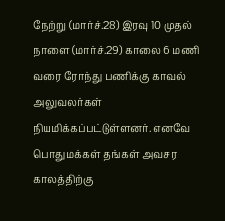நேற்று (மார்ச்.28) இரவு 10 முதல் நாளை (மார்ச்.29) காலை 6 மணி வரை ரோந்து பணிக்கு காவல் அலுவலர்கள் நியமிக்கப்பட்டுள்ளனர். எனவே பொதுமக்கள் தங்கள் அவசர காலத்திற்கு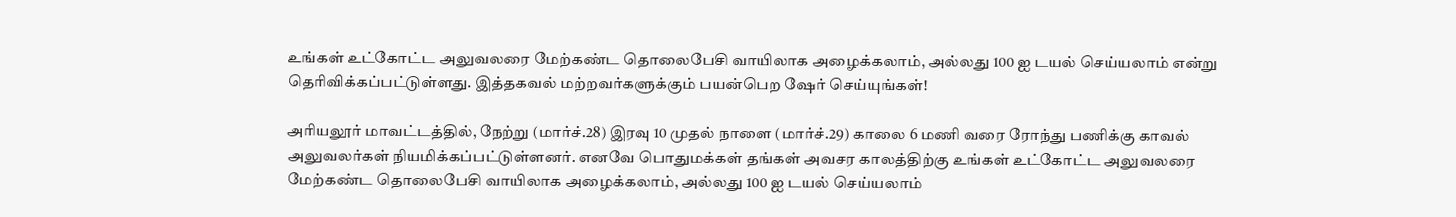உங்கள் உட்கோட்ட அலுவலரை மேற்கண்ட தொலைபேசி வாயிலாக அழைக்கலாம், அல்லது 100 ஐ டயல் செய்யலாம் என்று தெரிவிக்கப்பட்டுள்ளது. இத்தகவல் மற்றவர்களுக்கும் பயன்பெற ஷேர் செய்யுங்கள்!

அரியலூர் மாவட்டத்தில், நேற்று (மார்ச்.28) இரவு 10 முதல் நாளை (மார்ச்.29) காலை 6 மணி வரை ரோந்து பணிக்கு காவல் அலுவலர்கள் நியமிக்கப்பட்டுள்ளனர். எனவே பொதுமக்கள் தங்கள் அவசர காலத்திற்கு உங்கள் உட்கோட்ட அலுவலரை மேற்கண்ட தொலைபேசி வாயிலாக அழைக்கலாம், அல்லது 100 ஐ டயல் செய்யலாம்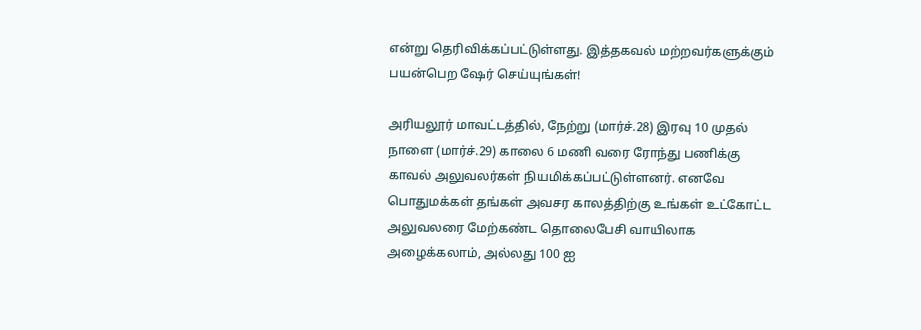என்று தெரிவிக்கப்பட்டுள்ளது. இத்தகவல் மற்றவர்களுக்கும் பயன்பெற ஷேர் செய்யுங்கள்!

அரியலூர் மாவட்டத்தில், நேற்று (மார்ச்.28) இரவு 10 முதல் நாளை (மார்ச்.29) காலை 6 மணி வரை ரோந்து பணிக்கு காவல் அலுவலர்கள் நியமிக்கப்பட்டுள்ளனர். எனவே பொதுமக்கள் தங்கள் அவசர காலத்திற்கு உங்கள் உட்கோட்ட அலுவலரை மேற்கண்ட தொலைபேசி வாயிலாக அழைக்கலாம், அல்லது 100 ஐ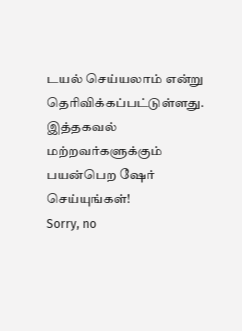டயல் செய்யலாம் என்று தெரிவிக்கப்பட்டுள்ளது. இத்தகவல் மற்றவர்களுக்கும் பயன்பெற ஷேர் செய்யுங்கள்!
Sorry, no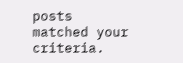posts matched your criteria.